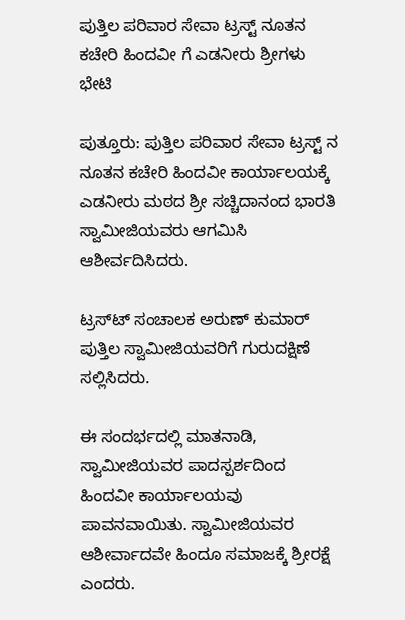ಪುತ್ತಿಲ ಪರಿವಾರ ಸೇವಾ ಟ್ರಸ್ಟ್ ನೂತನ ಕಚೇರಿ ಹಿಂದವೀ ಗೆ ಎಡನೀರು ಶ್ರೀಗಳು ಭೇಟಿ

ಪುತ್ತೂರು: ಪುತ್ತಿಲ ಪರಿವಾರ ಸೇವಾ ಟ್ರಸ್ಟ್ ನ ನೂತನ ಕಚೇರಿ ಹಿಂದವೀ ಕಾರ್ಯಾಲಯಕ್ಕೆ ಎಡನೀರು ಮಠದ ಶ್ರೀ ಸಚ್ಚಿದಾನಂದ ಭಾರತಿ ಸ್ವಾಮೀಜಿಯವರು ಆಗಮಿಸಿ ಆಶೀರ್ವದಿಸಿದರು.

ಟ್ರಸ್ಟ್‍ ಸಂಚಾಲಕ ಅರುಣ್ ಕುಮಾರ್ ಪುತ್ತಿಲ ಸ್ವಾಮೀಜಿಯವರಿಗೆ ಗುರುದಕ್ಷಿಣೆ ಸಲ್ಲಿಸಿದರು.

ಈ ಸಂದರ್ಭದಲ್ಲಿ ಮಾತನಾಡಿ, ಸ್ವಾಮೀಜಿಯವರ ಪಾದಸ್ಪರ್ಶದಿಂದ ಹಿಂದವೀ ಕಾರ್ಯಾಲಯವು ಪಾವನವಾಯಿತು. ಸ್ವಾಮೀಜಿಯವರ ಆಶೀರ್ವಾದವೇ ಹಿಂದೂ ಸಮಾಜಕ್ಕೆ ಶ್ರೀರಕ್ಷೆ ಎಂದರು.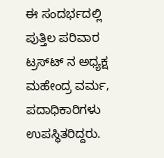ಈ ಸಂದರ್ಭದಲ್ಲಿ ಪುತ್ತಿಲ ಪರಿವಾರ ಟ್ರಸ್ಟ್‍ ನ ಅಧ್ಯಕ್ಷ ಮಹೇಂದ್ರ ವರ್ಮ, ಪದಾಧಿಕಾರಿಗಳು ಉಪಸ್ಥಿತರಿದ್ದರು.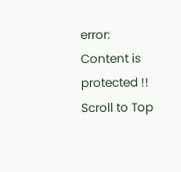error: Content is protected !!
Scroll to Top